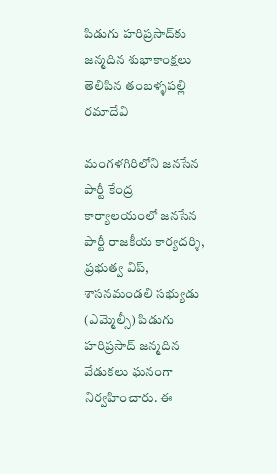పిడుగు హరిప్రసాద్‌కు జన్మదిన శుభాకాంక్షలు తెలిపిన తంబళ్ళపల్లి రమాదేవి

మంగళగిరిలోని జనసేన పార్టీ కేంద్ర కార్యాలయంలో జనసేన పార్టీ రాజకీయ కార్యదర్శి, ప్రభుత్వ విప్, శాసనమండలి సభ్యుడు (ఎమ్మెల్సీ) పిడుగు హరిప్రసాద్ జన్మదిన వేడుకలు ఘనంగా నిర్వహించారు. ఈ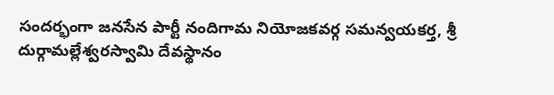సందర్భంగా జనసేన పార్టీ నందిగామ నియోజకవర్గ సమన్వయకర్త, శ్రీ దుర్గామల్లేశ్వరస్వామి దేవస్థానం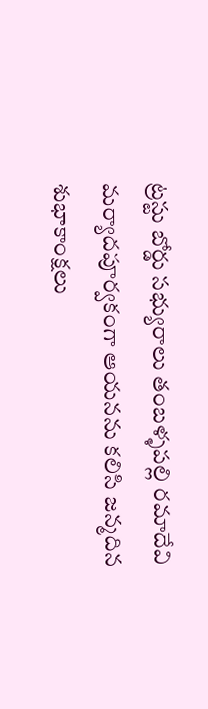ట్రస్టు బోర్డు సభ్యురాలు తంబళ్ళపల్లి రమాదేవి మర్యాదపూర్వకంగా ఆయనను కలిసి జన్మదిన శుభాకాంక్షలు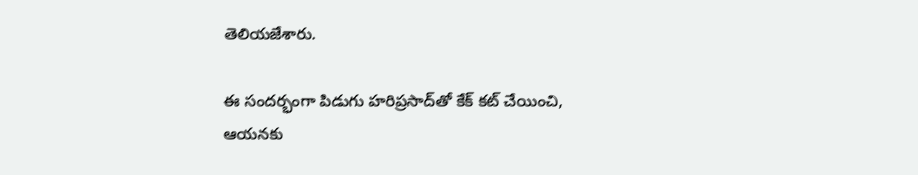తెలియజేశారు.

ఈ సందర్భంగా పిడుగు హరిప్రసాద్‌తో కేక్ కట్ చేయించి, ఆయనకు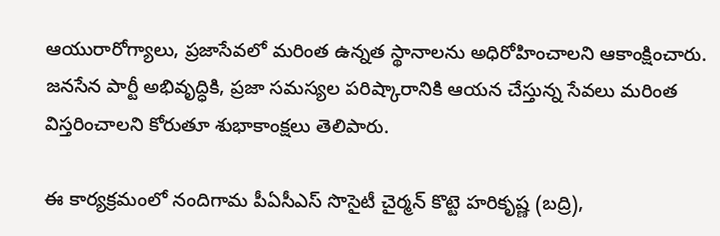ఆయురారోగ్యాలు, ప్రజాసేవలో మరింత ఉన్నత స్థానాలను అధిరోహించాలని ఆకాంక్షించారు. జనసేన పార్టీ అభివృద్ధికి, ప్రజా సమస్యల పరిష్కారానికి ఆయన చేస్తున్న సేవలు మరింత విస్తరించాలని కోరుతూ శుభాకాంక్షలు తెలిపారు.

ఈ కార్యక్రమంలో నందిగామ పీఏసీఎస్ సొసైటీ చైర్మన్ కొట్టె హరికృష్ణ (బద్రి),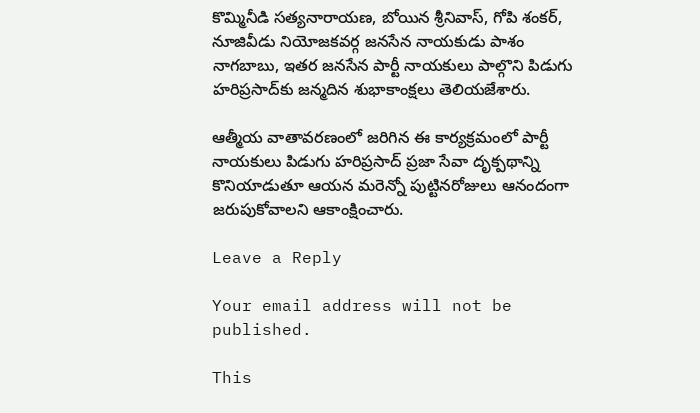కొమ్మినీడి సత్యనారాయణ, బోయిన శ్రీనివాస్, గోపి శంకర్, నూజివీడు నియోజకవర్గ జనసేన నాయకుడు పాశం నాగబాబు, ఇతర జనసేన పార్టీ నాయకులు పాల్గొని పిడుగు హరిప్రసాద్‌కు జన్మదిన శుభాకాంక్షలు తెలియజేశారు.

ఆత్మీయ వాతావరణంలో జరిగిన ఈ కార్యక్రమంలో పార్టీ నాయకులు పిడుగు హరిప్రసాద్ ప్రజా సేవా దృక్పథాన్ని కొనియాడుతూ ఆయన మరెన్నో పుట్టినరోజులు ఆనందంగా జరుపుకోవాలని ఆకాంక్షించారు.

Leave a Reply

Your email address will not be published.

This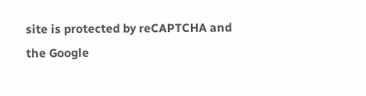site is protected by reCAPTCHA and the Google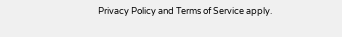Privacy Policy and Terms of Service apply.